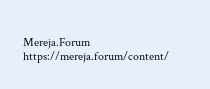Mereja.Forum
https://mereja.forum/content/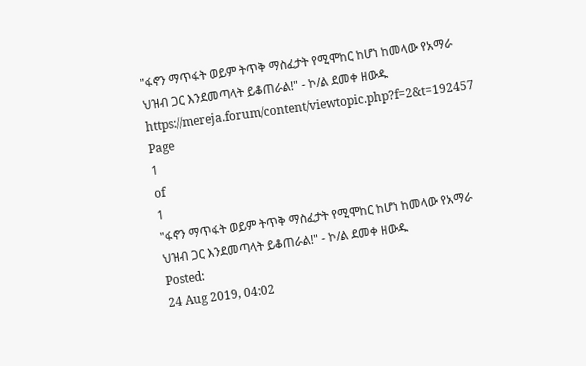"ፋኖን ማጥፋት ወይም ትጥቅ ማስፈታት የሚሞከር ከሆነ ከመላው የአማራ ህዝብ ጋር እንደመጣላት ይቆጠራል!" - ኮ/ል ደመቀ ዘውዱ
https://mereja.forum/content/viewtopic.php?f=2&t=192457
Page
1
of
1
"ፋኖን ማጥፋት ወይም ትጥቅ ማስፈታት የሚሞከር ከሆነ ከመላው የአማራ ህዝብ ጋር እንደመጣላት ይቆጠራል!" - ኮ/ል ደመቀ ዘውዱ
Posted:
24 Aug 2019, 04:02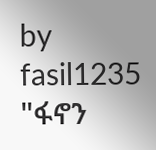by
fasil1235
"ፋኖን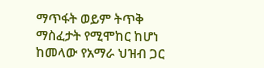ማጥፋት ወይም ትጥቅ ማስፈታት የሚሞከር ከሆነ ከመላው የአማራ ህዝብ ጋር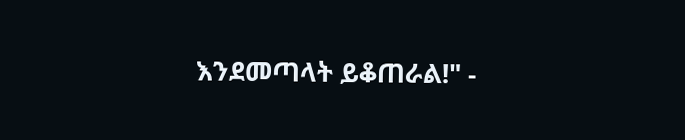እንደመጣላት ይቆጠራል!" -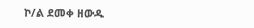ኮ/ል ደመቀ ዘውዱ